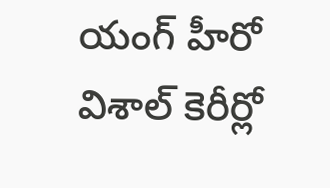యంగ్ హీరో విశాల్ కెరీర్లో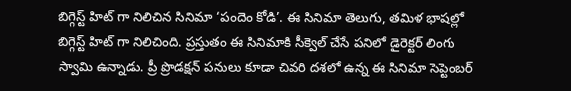బిగ్గెస్ట్ హిట్ గా నిలిచిన సినిమా ‘పందెం కోడి’. ఈ సినిమా తెలుగు, తమిళ భాషల్లో బిగ్గెస్ట్ హిట్ గా నిలిచింది. ప్రస్తుతం ఈ సినిమాకి సీక్వెల్ చేసే పనిలో డైరెక్టర్ లింగు స్వామి ఉన్నాడు. ప్రీ ప్రొడక్షన్ పనులు కూడా చివరి దశలో ఉన్న ఈ సినిమా సెప్టెంబర్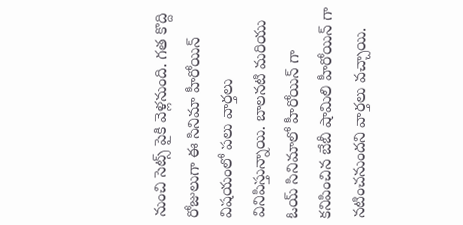నుంచి సెట్స్ పైకి వెళ్లనుంది. గత కొద్ది రోజులుగా ఈ సినిమా హీరోయిన్ విషయంలో పలు వార్తలు వినిపిస్తున్నాయి. బాలనటి మరియు ఓయ్ సినిమాలో హీరోయిన్ గా కనిపించిన బేబీ షామిలి హీరోయిన్ గా నటించనుందని వార్తలు వచ్చాయి.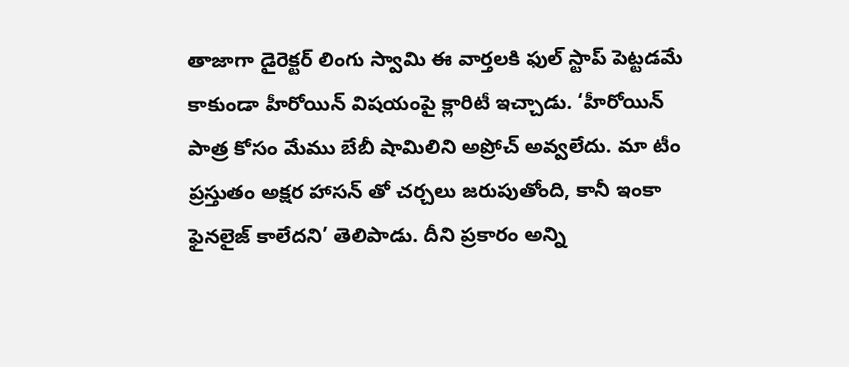తాజాగా డైరెక్టర్ లింగు స్వామి ఈ వార్తలకి ఫుల్ స్టాప్ పెట్టడమే కాకుండా హీరోయిన్ విషయంపై క్లారిటీ ఇచ్చాడు. ‘హీరోయిన్ పాత్ర కోసం మేము బేబీ షామిలిని అప్రోచ్ అవ్వలేదు. మా టీం ప్రస్తుతం అక్షర హాసన్ తో చర్చలు జరుపుతోంది, కానీ ఇంకా ఫైనలైజ్ కాలేదని’ తెలిపాడు. దీని ప్రకారం అన్ని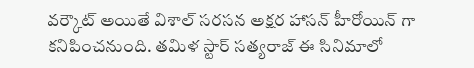వర్కౌట్ అయితే విశాల్ సరసన అక్షర హాసన్ హీరోయిన్ గా కనిపించనుంది. తమిళ స్టార్ సత్యరాజ్ ఈ సినిమాలో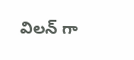విలన్ గా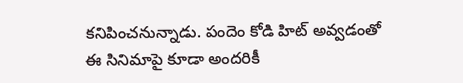కనిపించనున్నాడు. పందెం కోడి హిట్ అవ్వడంతో ఈ సినిమాపై కూడా అందరికీ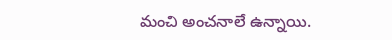మంచి అంచనాలే ఉన్నాయి.